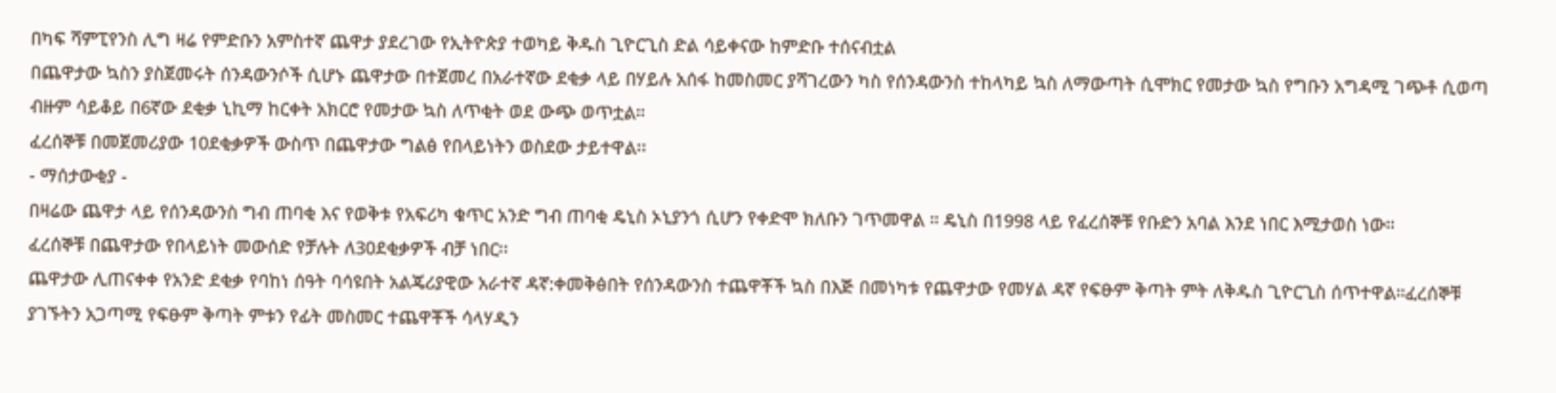በካፍ ሻምፒየንስ ሊግ ዛሬ የምድቡን አምስተኛ ጨዋታ ያደረገው የኢትዮጵያ ተወካይ ቅዱስ ጊዮርጊስ ድል ሳይቀናው ከምድቡ ተሰናብቷል
በጨዋታው ኳስን ያስጀመሩት ሰንዳውንሶች ሲሆኑ ጨዋታው በተጀመረ በአራተኛው ደቂቃ ላይ በሃይሉ አሰፋ ከመስመር ያሻገረውን ካስ የሰንዳውንስ ተከላካይ ኳስ ለማውጣት ሲሞክር የመታው ኳስ የግቡን አግዳሚ ገጭቶ ሲወጣ ብዙም ሳይቆይ በ6ኛው ደቂቃ ኒኪማ ከርቀት አክርሮ የመታው ኳስ ለጥቂት ወደ ውጭ ወጥቷል።
ፈረሰኞቹ በመጀመሪያው 10ደቂቃዎች ውስጥ በጨዋታው ግልፅ የበላይነትን ወስደው ታይተዋል፡፡
- ማሰታውቂያ -
በዛሬው ጨዋታ ላይ የሰንዳውንስ ግብ ጠባቂ እና የወቅቱ የአፍሪካ ቁጥር አንድ ግብ ጠባቂ ዴኒስ ኦኒያንጎ ሲሆን የቀድሞ ክለቡን ገጥመዋል ። ዴኒስ በ1998 ላይ የፈረሰኞቹ የቡድን አባል እንደ ነበር እሚታወስ ነው።
ፈረሰኞቹ በጨዋታው የበላይነት መውሰድ የቻሉት ለ30ደቂቃዎች ብቻ ነበር፡፡
ጨዋታው ሊጠናቀቀ የአንድ ደቂቃ የባከነ ሰዓት ባሳዩበት አልጄሪያዊው አራተኛ ዳኛ:ቀመቅፅበት የሰንዳውንስ ተጨዋቾች ኳስ በእጅ በመነካቱ የጨዋታው የመሃል ዳኛ የፍፁም ቅጣት ምት ለቅዱስ ጊዮርጊስ ሰጥተዋል።ፈረሰኞቹ ያገኙትን አጋጣሚ የፍፁም ቅጣት ምቱን የፊት መስመር ተጨዋቾች ሳላሃዲን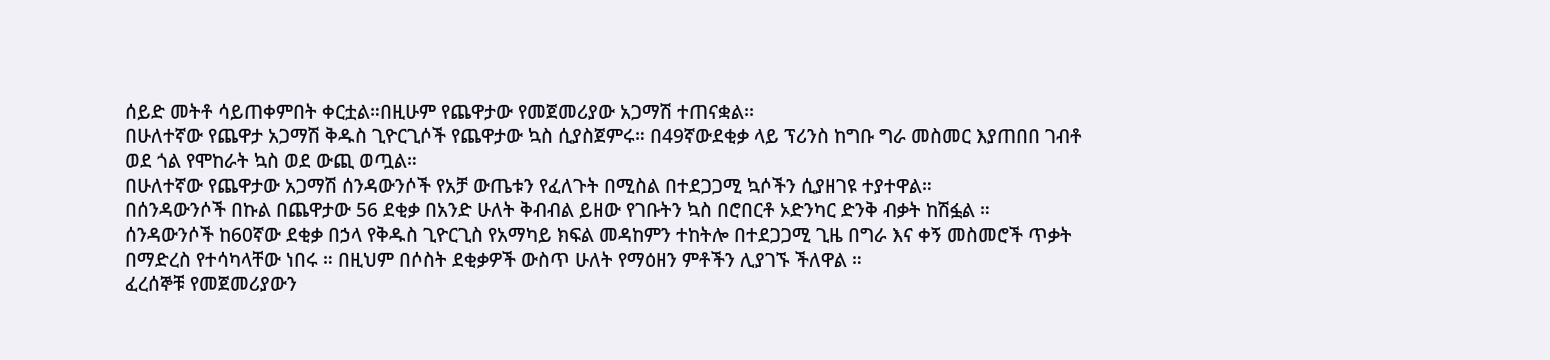ሰይድ መትቶ ሳይጠቀምበት ቀርቷል።በዚሁም የጨዋታው የመጀመሪያው አጋማሽ ተጠናቋል፡፡
በሁለተኛው የጨዋታ አጋማሽ ቅዱስ ጊዮርጊሶች የጨዋታው ኳስ ሲያስጀምሩ። በ49ኛውደቂቃ ላይ ፕሪንስ ከግቡ ግራ መስመር እያጠበበ ገብቶ ወደ ጎል የሞከራት ኳስ ወደ ውጪ ወጧል።
በሁለተኛው የጨዋታው አጋማሽ ሰንዳውንሶች የአቻ ውጤቱን የፈለጉት በሚስል በተደጋጋሚ ኳሶችን ሲያዘገዩ ተያተዋል።
በሰንዳውንሶች በኩል በጨዋታው 56 ደቂቃ በአንድ ሁለት ቅብብል ይዘው የገቡትን ኳስ በሮበርቶ ኦድንካር ድንቅ ብቃት ከሽፏል ።
ሰንዳውንሶች ከ60ኛው ደቂቃ በኃላ የቅዱስ ጊዮርጊስ የአማካይ ክፍል መዳከምን ተከትሎ በተደጋጋሚ ጊዜ በግራ እና ቀኝ መስመሮች ጥቃት በማድረስ የተሳካላቸው ነበሩ ። በዚህም በሶስት ደቂቃዎች ውስጥ ሁለት የማዕዘን ምቶችን ሊያገኙ ችለዋል ።
ፈረሰኞቹ የመጀመሪያውን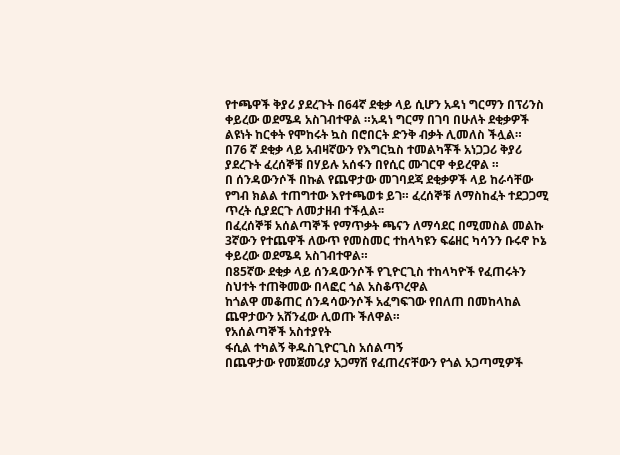የተጫዋች ቅያሪ ያደረጉት በ64ኛ ደቂቃ ላይ ሲሆን አዳነ ግርማን በፕሪንስ ቀይረው ወደሜዳ አስገብተዋል ።አዳነ ግርማ በገባ በሁለት ደቂቃዎች ልዩነት ከርቀት የሞከሩት ኳስ በሮበርት ድንቅ ብቃት ሊመለስ ችሏል።
በ76 ኛ ደቂቃ ላይ አብዛኛውን የእግርኳስ ተመልካቾች አነጋጋሪ ቅያሪ ያደረጉት ፈረሰኞቹ በሃይሉ አሰፋን በየሲር ሙገርዋ ቀይረዋል ።
በ ሰንዳውንሶች በኩል የጨዋታው መገባደጃ ደቂቃዎች ላይ ከራሳቸው የግብ ክልል ተጠግተው እየተጫወቱ ይገ። ፈረሰኞቹ ለማስከፈት ተደጋጋሚ ጥረት ሲያደርጉ ለመታዘብ ተችሏል፡፡
በፈረሰኞቹ አሰልጣኞች የማጥቃት ጫናን ለማሳደር በሚመስል መልኩ 3ኛውን የተጨዋች ለውጥ የመስመር ተከላካዩን ፍሬዘር ካሳንን ቡሩኖ ኮኔ ቀይረው ወደሜዳ አስገብተዋል።
በ85ኛው ደቂቃ ላይ ሰንዳውንሶች የጊዮርጊስ ተከላካዮች የፈጠሩትን ስህተት ተጠቅመው በላፎር ጎል አስቆጥረዋል
ከጎልዋ መቆጠር ሰንዳሳውንሶች አፈግፍገው የበለጠ በመከላከል ጨዋታውን አሸንፈው ሊወጡ ችለዋል።
የአሰልጣኞች አስተያየት
ፋሲል ተካልኝ ቅዱስጊዮርጊስ አሰልጣኝ
በጨዋታው የመጀመሪያ አጋማሽ የፈጠረናቸውን የጎል አጋጣሚዎች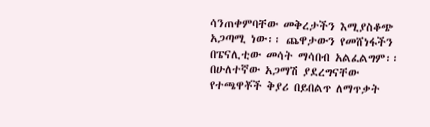ሳንጠቀምባቸው መቅረታችን እሚያስቆጭ አጋጣሚ ነው፡፡ ጨዋታውን የመሸነፋችን በፔናሊቲው መሳት ማሳበብ አልፈልግም፡፡በሁለተኛው አጋማሽ ያደረግናቸው የተጫዋቾች ቅያሪ በይበልጥ ለማጥቃት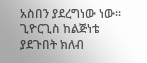አስበን ያደረግነው ነው፡፡ ጊዮርጊስ ከልጅነቴ ያደጉበት ክለብ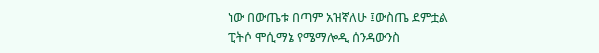ነው በውጤቱ በጣም አዝኛለሁ ፤ውስጤ ደምቷል
ፒትሶ ሞሲማኔ የሜማሎዲ ሰንዳውንስ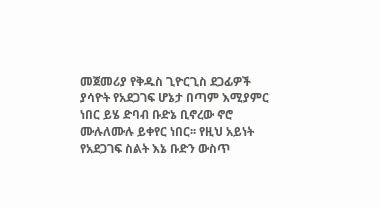መጀመሪያ የቅዱስ ጊዮርጊስ ደጋፊዎች ያሳዮት የአደጋገፍ ሆኔታ በጣም እሚያምር ነበር ይሄ ድባብ ቡድኔ ቢኖረው ኖሮ ሙሉለሙሉ ይቀየር ነበር፡፡ የዚህ አይነት የአደጋገፍ ስልት እኔ ቡድን ውስጥ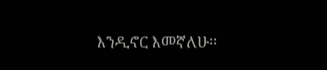እንዲኖር እመኛለሁ፡፡